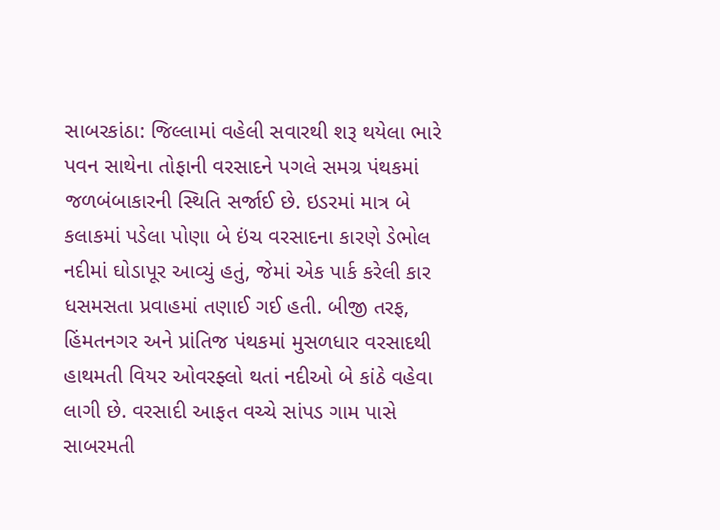સાબરકાંઠા: જિલ્લામાં વહેલી સવારથી શરૂ થયેલા ભારે પવન સાથેના તોફાની વરસાદને પગલે સમગ્ર પંથકમાં જળબંબાકારની સ્થિતિ સર્જાઈ છે. ઇડરમાં માત્ર બે કલાકમાં પડેલા પોણા બે ઇંચ વરસાદના કારણે ડેભોલ નદીમાં ઘોડાપૂર આવ્યું હતું, જેમાં એક પાર્ક કરેલી કાર ધસમસતા પ્રવાહમાં તણાઈ ગઈ હતી. બીજી તરફ, હિંમતનગર અને પ્રાંતિજ પંથકમાં મુસળધાર વરસાદથી હાથમતી વિયર ઓવરફ્લો થતાં નદીઓ બે કાંઠે વહેવા લાગી છે. વરસાદી આફત વચ્ચે સાંપડ ગામ પાસે સાબરમતી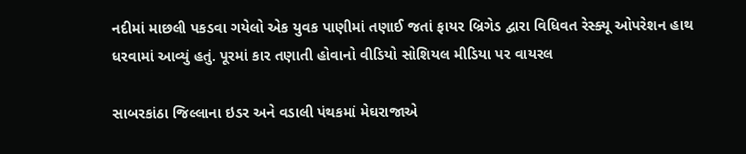નદીમાં માછલી પકડવા ગયેલો એક યુવક પાણીમાં તણાઈ જતાં ફાયર બ્રિગેડ દ્વારા વિધિવત રેસ્ક્યૂ ઓપરેશન હાથ ધરવામાં આવ્યું હતું. પૂરમાં કાર તણાતી હોવાનો વીડિયો સોશિયલ મીડિયા પર વાયરલ

સાબરકાંઠા જિલ્લાના ઇડર અને વડાલી પંથકમાં મેઘરાજાએ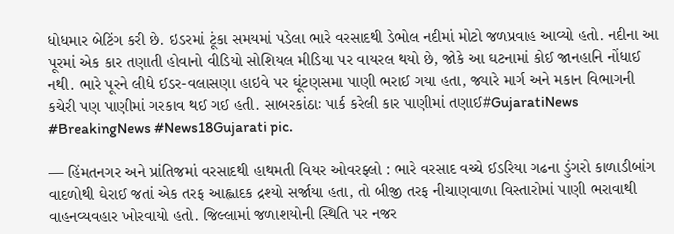ધોધમાર બેટિંગ કરી છે. ઇડરમાં ટૂંકા સમયમાં પડેલા ભારે વરસાદથી ડેભોલ નદીમાં મોટો જળપ્રવાહ આવ્યો હતો. નદીના આ પૂરમાં એક કાર તણાતી હોવાનો વીડિયો સોશિયલ મીડિયા પર વાયરલ થયો છે, જોકે આ ઘટનામાં કોઈ જાનહાનિ નોંધાઈ નથી. ભારે પૂરને લીધે ઈડર-વલાસણા હાઇવે પર ઘૂંટણસમા પાણી ભરાઈ ગયા હતા, જ્યારે માર્ગ અને મકાન વિભાગની કચેરી પણ પાણીમાં ગરકાવ થઈ ગઈ હતી. સાબરકાંઠાઃ પાર્ક કરેલી કાર પાણીમાં તણાઈ#GujaratiNews #BreakingNews #News18Gujarati pic.

— હિંમતનગર અને પ્રાંતિજમાં વરસાદથી હાથમતી વિયર ઓવરફ્લો : ભારે વરસાદ વચ્ચે ઈડરિયા ગઢના ડુંગરો કાળાડીબાંગ વાદળોથી ઘેરાઈ જતાં એક તરફ આહ્લાદક દ્રશ્યો સર્જાયા હતા, તો બીજી તરફ નીચાણવાળા વિસ્તારોમાં પાણી ભરાવાથી વાહનવ્યવહાર ખોરવાયો હતો. જિલ્લામાં જળાશયોની સ્થિતિ પર નજર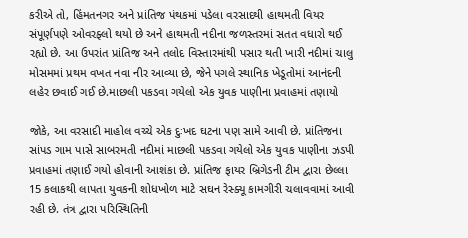કરીએ તો, હિંમતનગર અને પ્રાંતિજ પંથકમાં પડેલા વરસાદથી હાથમતી વિયર સંપૂર્ણપણે ઓવરફ્લો થયો છે અને હાથમતી નદીના જળસ્તરમાં સતત વધારો થઈ રહ્યો છે. આ ઉપરાંત પ્રાંતિજ અને તલોદ વિસ્તારમાંથી પસાર થતી ખારી નદીમાં ચાલુ મોસમમાં પ્રથમ વખત નવા નીર આવ્યા છે, જેને પગલે સ્થાનિક ખેડૂતોમાં આનંદની લહેર છવાઈ ગઈ છે.માછલી પકડવા ગયેલો એક યુવક પાણીના પ્રવાહમાં તણાયો

જોકે, આ વરસાદી માહોલ વચ્ચે એક દુઃખદ ઘટના પણ સામે આવી છે. પ્રાંતિજના સાંપડ ગામ પાસે સાબરમતી નદીમાં માછલી પકડવા ગયેલો એક યુવક પાણીના ઝડપી પ્રવાહમાં તણાઈ ગયો હોવાની આશંકા છે. પ્રાંતિજ ફાયર બ્રિગેડની ટીમ દ્વારા છેલ્લા 15 કલાકથી લાપતા યુવકની શોધખોળ માટે સઘન રેસ્ક્યૂ કામગીરી ચલાવવામાં આવી રહી છે. તંત્ર દ્વારા પરિસ્થિતિની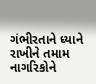ગંભીરતાને ધ્યાને રાખીને તમામ નાગરિકોને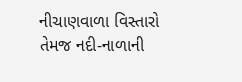નીચાણવાળા વિસ્તારો તેમજ નદી-નાળાની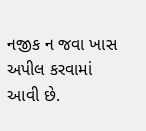નજીક ન જવા ખાસ અપીલ કરવામાં આવી છે.